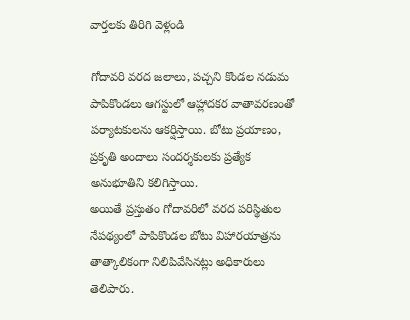వార్తలకు తిరిగి వెళ్లండి

గోదావరి వరద జలాలు, పచ్చని కొండల నడుమ పాపికొండలు ఆగస్టులో ఆహ్లాదకర వాతావరణంతో పర్యాటకులను ఆకర్షిస్తాయి. బోటు ప్రయాణం, ప్రకృతి అందాలు సందర్శకులకు ప్రత్యేక అనుభూతిని కలిగిస్తాయి.
అయితే ప్రస్తుతం గోదావరిలో వరద పరిస్థితుల నేపథ్యంలో పాపికొండల బోటు విహారయాత్రను తాత్కాలికంగా నిలిపివేసినట్లు అధికారులు తెలిపారు.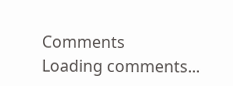Comments
Loading comments...